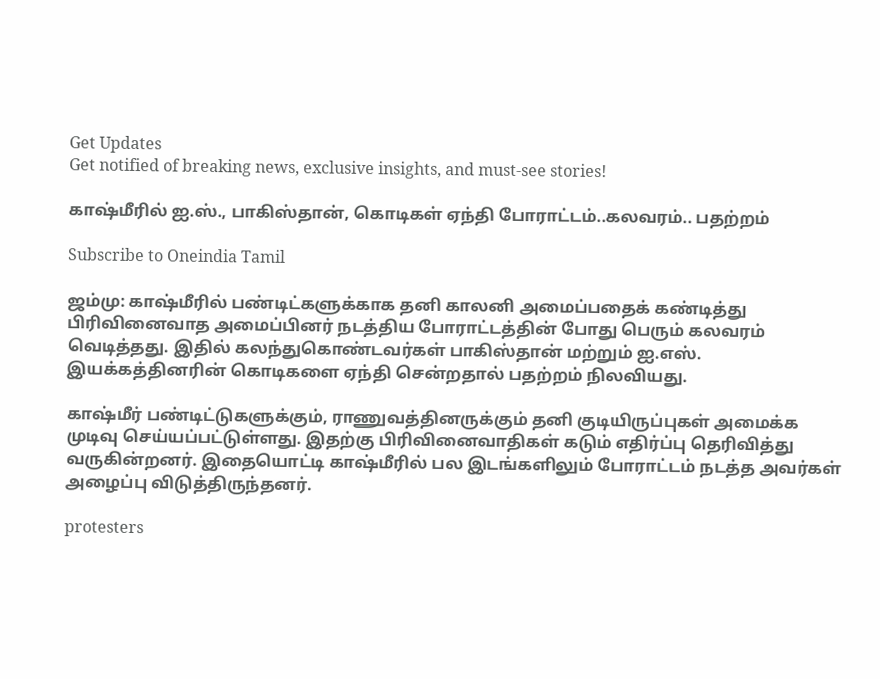Get Updates
Get notified of breaking news, exclusive insights, and must-see stories!

காஷ்மீரில் ஐ.ஸ்., பாகிஸ்தான், கொடிகள் ஏந்தி போராட்டம்..கலவரம்.. பதற்றம்

Subscribe to Oneindia Tamil

ஜம்மு: காஷ்மீரில் பண்டிட்களுக்காக தனி காலனி அமைப்பதைக் கண்டித்து பிரிவினைவாத அமைப்பினர் நடத்திய போராட்டத்தின் போது பெரும் கலவரம் வெடித்தது. இதில் கலந்துகொண்டவர்கள் பாகிஸ்தான் மற்றும் ஐ.எஸ். இயக்கத்தினரின் கொடிகளை ஏந்தி சென்றதால் பதற்றம் நிலவியது.

காஷ்மீர் பண்டிட்டுகளுக்கும், ராணுவத்தினருக்கும் தனி குடியிருப்புகள் அமைக்க முடிவு செய்யப்பட்டுள்ளது. இதற்கு பிரிவினைவாதிகள் கடும் எதிர்ப்பு தெரிவித்து வருகின்றனர். இதையொட்டி காஷ்மீரில் பல இடங்களிலும் போராட்டம் நடத்த அவர்கள் அழைப்பு விடுத்திருந்தனர்.

protesters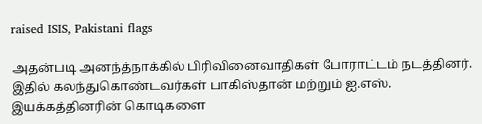raised ISIS, Pakistani flags

அதன்படி அனந்த்நாக்கில் பிரிவினைவாதிகள் போராட்டம் நடத்தினர். இதில் கலந்துகொண்டவர்கள் பாகிஸ்தான் மற்றும் ஐ.எஸ். இயக்கத்தினரின் கொடிகளை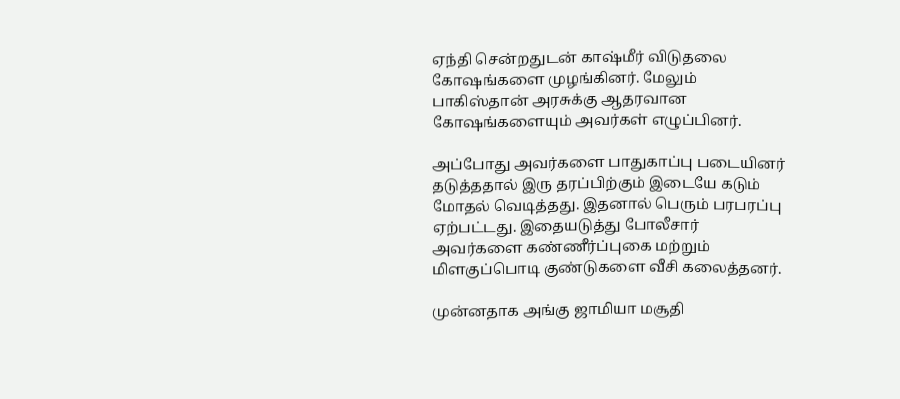ஏந்தி சென்றதுடன் காஷ்மீர் விடுதலை கோஷங்களை முழங்கினர். மேலும் பாகிஸ்தான் அரசுக்கு ஆதரவான கோஷங்களையும் அவர்கள் எழுப்பினர்.

அப்போது அவர்களை பாதுகாப்பு படையினர் தடுத்ததால் இரு தரப்பிற்கும் இடையே கடும் மோதல் வெடித்தது. இதனால் பெரும் பரபரப்பு ஏற்பட்டது. இதையடுத்து போலீசார் அவர்களை கண்ணீர்ப்புகை மற்றும் மிளகுப்பொடி குண்டுகளை வீசி கலைத்தனர்.

முன்னதாக அங்கு ஜாமியா மசூதி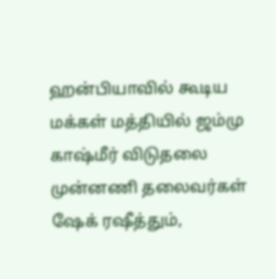ஹன்பியாவில் கூடிய மக்கள் மத்தியில் ஜம்மு காஷ்மீர் விடுதலை முன்னணி தலைவர்கள் ஷேக் ரஷீத்தும்,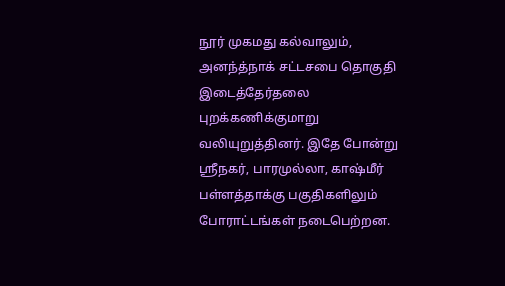நூர் முகமது கல்வாலும், அனந்த்நாக் சட்டசபை தொகுதி இடைத்தேர்தலை புறக்கணிக்குமாறு வலியுறுத்தினர். இதே போன்று ஸ்ரீநகர், பாரமுல்லா, காஷ்மீர் பள்ளத்தாக்கு பகுதிகளிலும் போராட்டங்கள் நடைபெற்றன.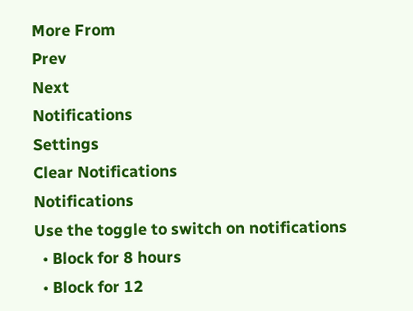More From
Prev
Next
Notifications
Settings
Clear Notifications
Notifications
Use the toggle to switch on notifications
  • Block for 8 hours
  • Block for 12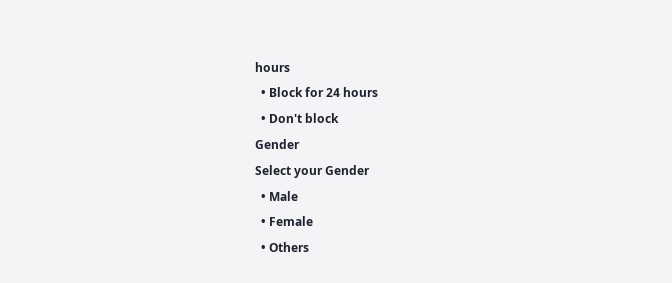hours
  • Block for 24 hours
  • Don't block
Gender
Select your Gender
  • Male
  • Female
  • Others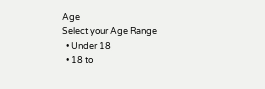Age
Select your Age Range
  • Under 18
  • 18 to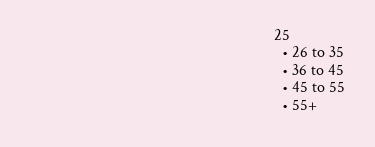25
  • 26 to 35
  • 36 to 45
  • 45 to 55
  • 55+